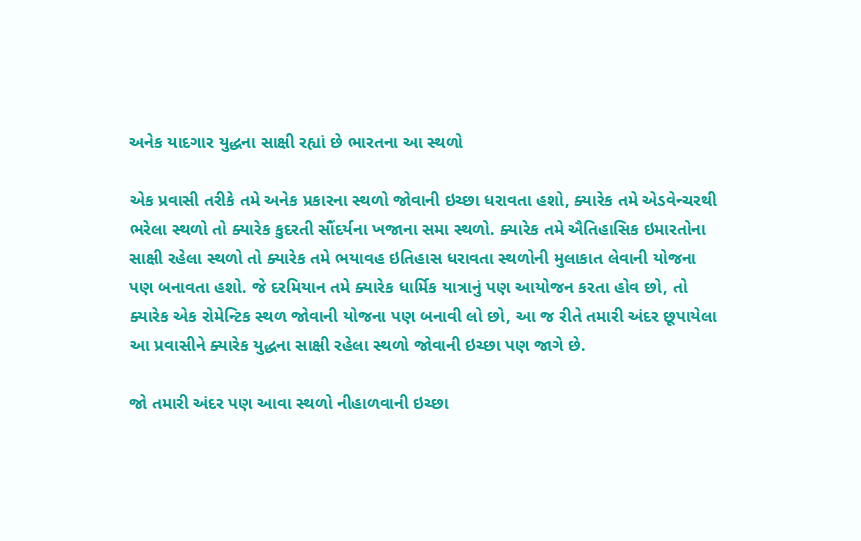અનેક યાદગાર યુદ્ધના સાક્ષી રહ્યાં છે ભારતના આ સ્થળો

એક પ્રવાસી તરીકે તમે અનેક પ્રકારના સ્થળો જોવાની ઇચ્છા ધરાવતા હશો, ક્યારેક તમે એડવેન્ચરથી ભરેલા સ્થળો તો ક્યારેક કુદરતી સૌંદર્યના ખજાના સમા સ્થળો. ક્યારેક તમે ઐતિહાસિક ઇમારતોના સાક્ષી રહેલા સ્થળો તો ક્યારેક તમે ભયાવહ ઇતિહાસ ધરાવતા સ્થળોની મુલાકાત લેવાની યોજના પણ બનાવતા હશો. જે દરમિયાન તમે ક્યારેક ધાર્મિક યાત્રાનું પણ આયોજન કરતા હોવ છો, તો ક્યારેક એક રોમેન્ટિક સ્થળ જોવાની યોજના પણ બનાવી લો છો, આ જ રીતે તમારી અંદર છૂપાયેલા આ પ્રવાસીને ક્યારેક યુદ્ધના સાક્ષી રહેલા સ્થળો જોવાની ઇચ્છા પણ જાગે છે.

જો તમારી અંદર પણ આવા સ્થળો નીહાળવાની ઇચ્છા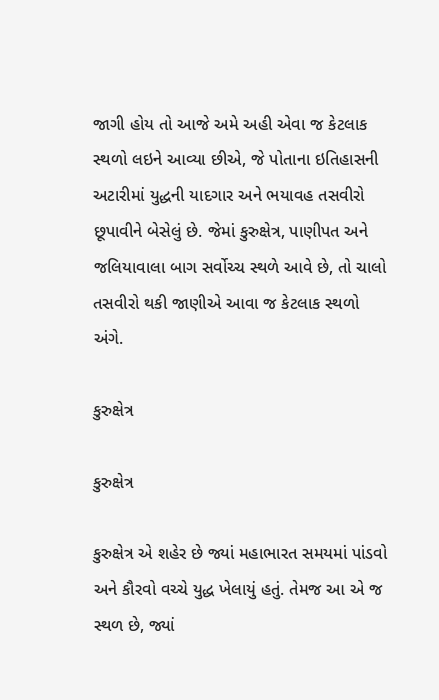જાગી હોય તો આજે અમે અહી એવા જ કેટલાક સ્થળો લઇને આવ્યા છીએ, જે પોતાના ઇતિહાસની અટારીમાં યુદ્ધની યાદગાર અને ભયાવહ તસવીરો છૂપાવીને બેસેલું છે. જેમાં કુરુક્ષેત્ર, પાણીપત અને જલિયાવાલા બાગ સર્વોચ્ચ સ્થળે આવે છે, તો ચાલો તસવીરો થકી જાણીએ આવા જ કેટલાક સ્થળો અંગે.

કુરુક્ષેત્ર

કુરુક્ષેત્ર

કુરુક્ષેત્ર એ શહેર છે જ્યાં મહાભારત સમયમાં પાંડવો અને કૌરવો વચ્ચે યુદ્ધ ખેલાયું હતું. તેમજ આ એ જ સ્થળ છે, જ્યાં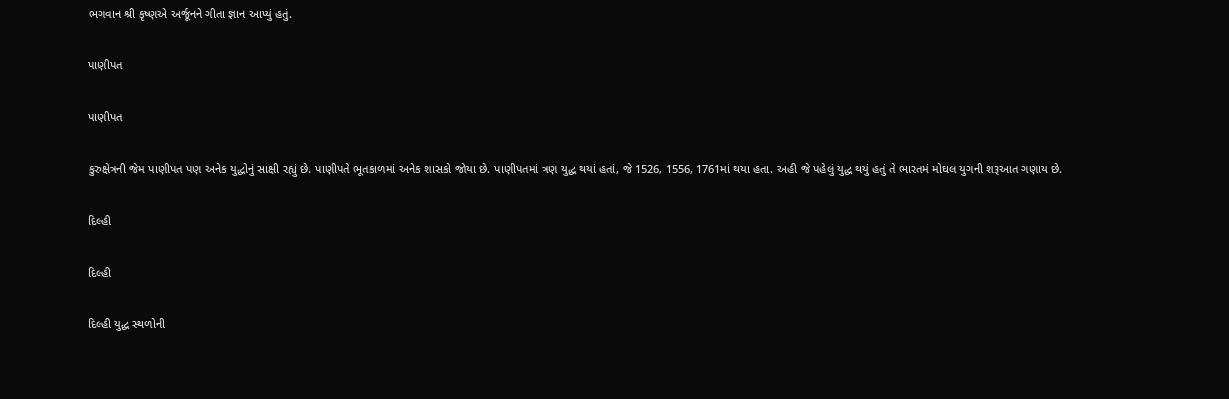ભગવાન શ્રી કૃષ્ણએ અર્જૂનને ગીતા જ્ઞાન આપ્યું હતું.

પાણીપત

પાણીપત

કુરુક્ષેત્રની જેમ પાણીપત પણ અનેક યુદ્ધોનું સાક્ષી રહ્યું છે. પાણીપતે ભૂતકાળમાં અનેક શાસકો જોયા છે. પાણીપતમાં ત્રણ યુદ્ધ થયાં હતાં, જે 1526, 1556, 1761માં થયા હતા. અહી જે પહેલું યુદ્ધ થયું હતું તે ભારતમં મોઘલ યુગની શરૂઆત ગણાય છે.

દિલ્હી

દિલ્હી

દિલ્હી યુદ્ધ સ્થળોની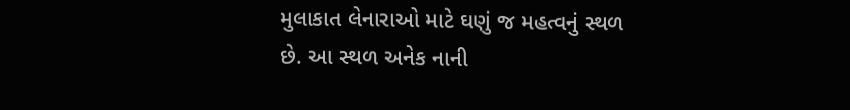મુલાકાત લેનારાઓ માટે ઘણું જ મહત્વનું સ્થળ છે. આ સ્થળ અનેક નાની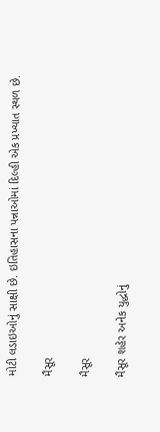મોટી લડાઇઓનું સાક્ષી છે. ઇતિહાસના પન્નાઓમાં દિલ્હી એક પ્રખ્યાત સ્થળ છે.

મૈસૂર

મૈસૂર

મૈસૂર શહેર અનેક યુદ્ધોનું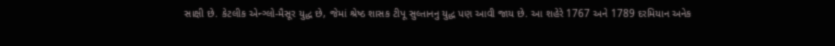સાક્ષી છે. કેટલીક એન્ગ્લો-મૈસૂર યુદ્ધ છે, જેમાં શ્રેષ્ઠ શાસક ટીપૂ સુલ્તાનનુ યુદ્ધ પણ આવી જાય છે. આ શહેરે 1767 અને 1789 દરમિયાન અનેક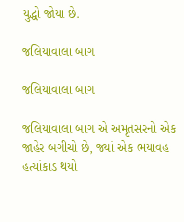યુદ્ધો જોયા છે.

જલિયાવાલા બાગ

જલિયાવાલા બાગ

જલિયાવાલા બાગ એ અમૃતસરનો એક જાહેર બગીચો છે, જ્યાં એક ભયાવહ હત્યાંકાડ થયો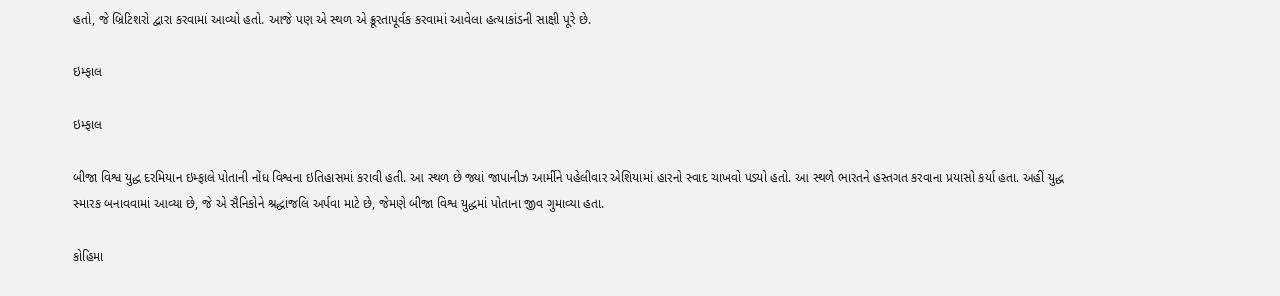હતો, જે બ્રિટિશરો દ્વારા કરવામાં આવ્યો હતો. આજે પણ એ સ્થળ એ ક્રૂરતાપૂર્વક કરવામાં આવેલા હત્યાકાંડની સાક્ષી પૂરે છે.

ઇમ્ફાલ

ઇમ્ફાલ

બીજા વિશ્વ યુદ્ધ દરમિયાન ઇમ્ફાલે પોતાની નોંધ વિશ્વના ઇતિહાસમાં કરાવી હતી. આ સ્થળ છે જ્યાં જાપાનીઝ આર્મીને પહેલીવાર એશિયામાં હારનો સ્વાદ ચાખવો પડ્યો હતો. આ સ્થળે ભારતને હસ્તગત કરવાના પ્રયાસો કર્યા હતા. અહીં યુદ્ધ સ્મારક બનાવવામાં આવ્યા છે, જે એ સૈનિકોને શ્રદ્ધાંજલિ અર્પવા માટે છે, જેમણે બીજા વિશ્વ યુદ્ધમાં પોતાના જીવ ગુમાવ્યા હતા.

કોહિમા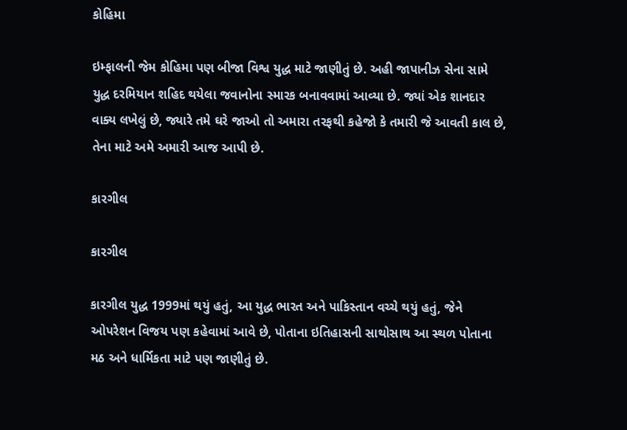કોહિમા

ઇમ્ફાલની જેમ કોહિમા પણ બીજા વિશ્વ યુદ્ધ માટે જાણીતું છે. અહી જાપાનીઝ સેના સામે યુદ્ધ દરમિયાન શહિદ થયેલા જવાનોના સ્મારક બનાવવામાં આવ્યા છે. જ્યાં એક શાનદાર વાક્ય લખેલું છે, જ્યારે તમે ઘરે જાઓ તો અમારા તરફથી કહેજો કે તમારી જે આવતી કાલ છે, તેના માટે અમે અમારી આજ આપી છે.

કારગીલ

કારગીલ

કારગીલ યુદ્ધ 1999માં થયું હતું, આ યુદ્ધ ભારત અને પાકિસ્તાન વચ્ચે થયું હતું, જેને ઓપરેશન વિજય પણ કહેવામાં આવે છે, પોતાના ઇતિહાસની સાથોસાથ આ સ્થળ પોતાના મઠ અને ધાર્મિકતા માટે પણ જાણીતું છે.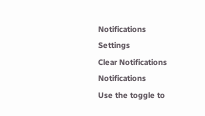Notifications
Settings
Clear Notifications
Notifications
Use the toggle to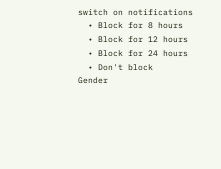switch on notifications
  • Block for 8 hours
  • Block for 12 hours
  • Block for 24 hours
  • Don't block
Gender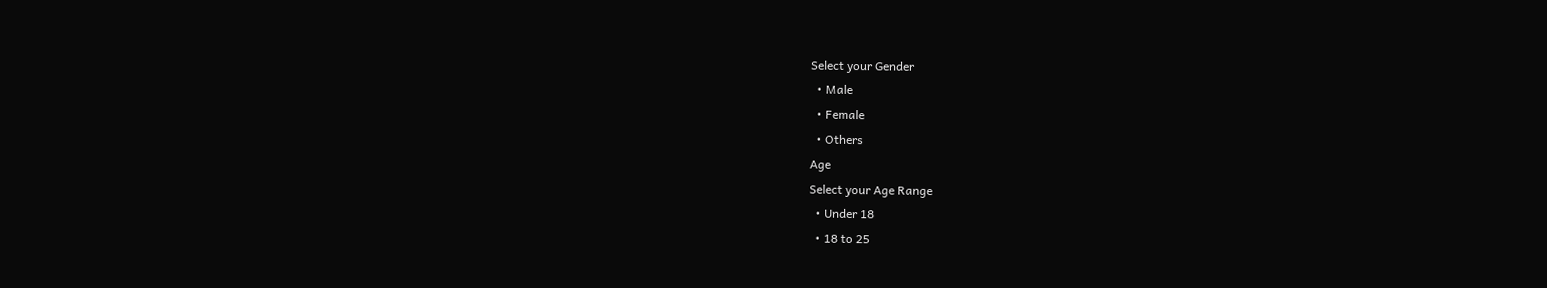Select your Gender
  • Male
  • Female
  • Others
Age
Select your Age Range
  • Under 18
  • 18 to 25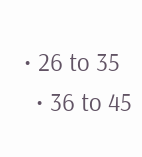• 26 to 35
  • 36 to 45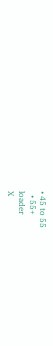• 45 to 55
  • 55+
loader
X